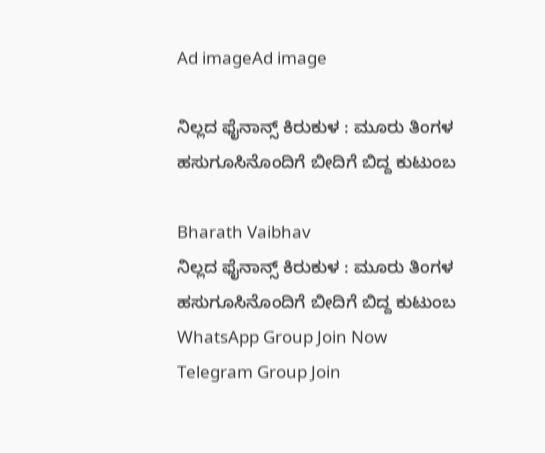Ad imageAd image

ನಿಲ್ಲದ ಫೈನಾನ್ಸ್ ಕಿರುಕುಳ : ಮೂರು ತಿಂಗಳ ಹಸುಗೂಸಿನೊಂದಿಗೆ ಬೀದಿಗೆ ಬಿದ್ದ ಕುಟುಂಬ

Bharath Vaibhav
ನಿಲ್ಲದ ಫೈನಾನ್ಸ್ ಕಿರುಕುಳ : ಮೂರು ತಿಂಗಳ ಹಸುಗೂಸಿನೊಂದಿಗೆ ಬೀದಿಗೆ ಬಿದ್ದ ಕುಟುಂಬ
WhatsApp Group Join Now
Telegram Group Join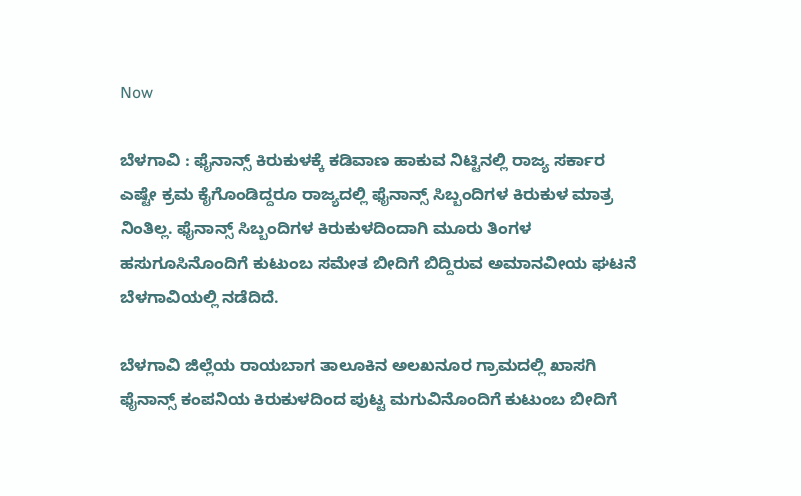Now

ಬೆಳಗಾವಿ : ಫೈನಾನ್ಸ್ ಕಿರುಕುಳಕ್ಕೆ ಕಡಿವಾಣ ಹಾಕುವ ನಿಟ್ಟಿನಲ್ಲಿ ರಾಜ್ಯ ಸರ್ಕಾರ ಎಷ್ಟೇ ಕ್ರಮ ಕೈಗೊಂಡಿದ್ದರೂ ರಾಜ್ಯದಲ್ಲಿ ಫೈನಾನ್ಸ್ ಸಿಬ್ಬಂದಿಗಳ ಕಿರುಕುಳ ಮಾತ್ರ ನಿಂತಿಲ್ಲ. ಫೈನಾನ್ಸ್ ಸಿಬ್ಬಂದಿಗಳ ಕಿರುಕುಳದಿಂದಾಗಿ ಮೂರು ತಿಂಗಳ ಹಸುಗೂಸಿನೊಂದಿಗೆ ಕುಟುಂಬ ಸಮೇತ ಬೀದಿಗೆ ಬಿದ್ದಿರುವ ಅಮಾನವೀಯ ಘಟನೆ ಬೆಳಗಾವಿಯಲ್ಲಿ ನಡೆದಿದೆ.

ಬೆಳಗಾವಿ ಜಿಲ್ಲೆಯ ರಾಯಬಾಗ ತಾಲೂಕಿನ ಅಲಖನೂರ ಗ್ರಾಮದಲ್ಲಿ ಖಾಸಗಿ ಫೈನಾನ್ಸ್ ಕಂಪನಿಯ ಕಿರುಕುಳದಿಂದ ಪುಟ್ಟ ಮಗುವಿನೊಂದಿಗೆ ಕುಟುಂಬ ಬೀದಿಗೆ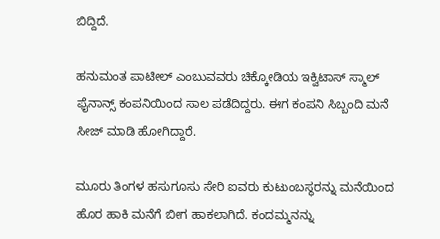ಬಿದ್ದಿದೆ.

ಹನುಮಂತ ಪಾಟೀಲ್ ಎಂಬುವವರು ಚಿಕ್ಕೋಡಿಯ ಇಕ್ವಿಟಾಸ್ ಸ್ಮಾಲ್ ಫೈನಾನ್ಸ್ ಕಂಪನಿಯಿಂದ ಸಾಲ ಪಡೆದಿದ್ದರು. ಈಗ ಕಂಪನಿ ಸಿಬ್ಬಂದಿ ಮನೆ ಸೀಜ್ ಮಾಡಿ ಹೋಗಿದ್ದಾರೆ.

ಮೂರು ತಿಂಗಳ ಹಸುಗೂಸು ಸೇರಿ ಐವರು ಕುಟುಂಬಸ್ಥರನ್ನು ಮನೆಯಿಂದ ಹೊರ ಹಾಕಿ ಮನೆಗೆ ಬೀಗ ಹಾಕಲಾಗಿದೆ. ಕಂದಮ್ಮನನ್ನು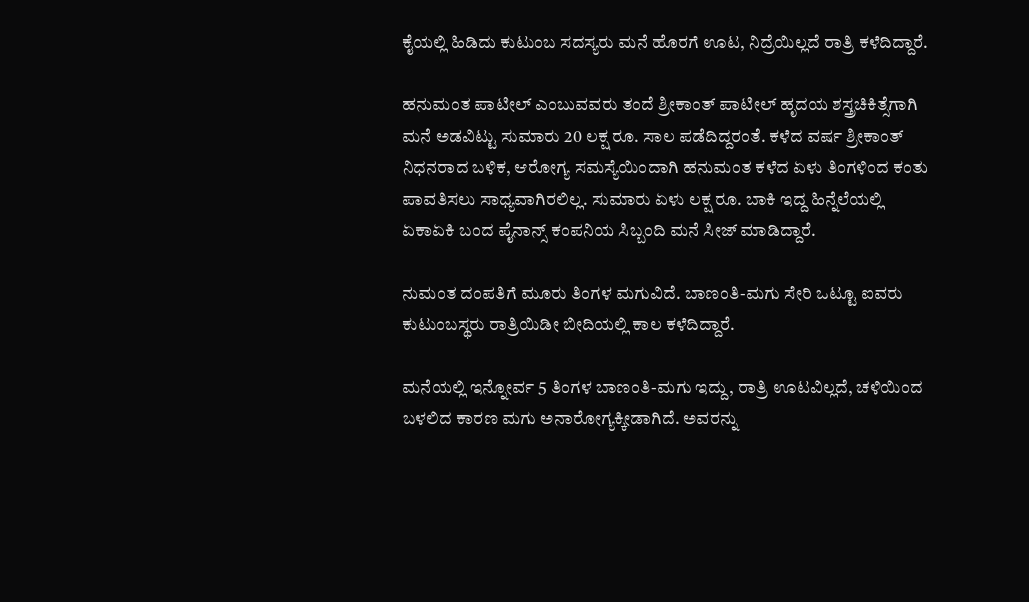ಕೈಯಲ್ಲಿ ಹಿಡಿದು ಕುಟುಂಬ ಸದಸ್ಯರು ಮನೆ ಹೊರಗೆ ಊಟ, ನಿದ್ರೆಯಿಲ್ಲದೆ ರಾತ್ರಿ ಕಳೆದಿದ್ದಾರೆ.

ಹನುಮಂತ ಪಾಟೀಲ್ ಎಂಬುವವರು ತಂದೆ ಶ್ರೀಕಾಂತ್ ಪಾಟೀಲ್ ಹೃದಯ ಶಸ್ತ್ರಚಿಕಿತ್ಸೆಗಾಗಿ ಮನೆ ಅಡವಿಟ್ಟು ಸುಮಾರು 20 ಲಕ್ಷ ರೂ. ಸಾಲ ಪಡೆದಿದ್ದರಂತೆ. ಕಳೆದ ವರ್ಷ ಶ್ರೀಕಾಂತ್ ನಿಧನರಾದ ಬಳಿಕ, ಆರೋಗ್ಯ ಸಮಸ್ಯೆಯಿಂದಾಗಿ ಹನುಮಂತ ಕಳೆದ ಏಳು ತಿಂಗಳಿಂದ ಕಂತು ಪಾವತಿಸಲು ಸಾಧ್ಯವಾಗಿರಲಿಲ್ಲ. ಸುಮಾರು ಏಳು ಲಕ್ಷ ರೂ. ಬಾಕಿ ಇದ್ದ ಹಿನ್ನೆಲೆಯಲ್ಲಿ ಏಕಾಏಕಿ ಬಂದ ಪೈನಾನ್ಸ್ ಕಂಪನಿಯ ಸಿಬ್ಬಂದಿ ಮನೆ ಸೀಜ್ ಮಾಡಿದ್ದಾರೆ.

ನುಮಂತ ದಂಪತಿಗೆ ಮೂರು ತಿಂಗಳ ಮಗುವಿದೆ. ಬಾಣಂತಿ-ಮಗು ಸೇರಿ ಒಟ್ಟೂ ಐವರು ಕುಟುಂಬಸ್ಥರು ರಾತ್ರಿಯಿಡೀ ಬೀದಿಯಲ್ಲಿ ಕಾಲ ಕಳೆದಿದ್ದಾರೆ.

ಮನೆಯಲ್ಲಿ ಇನ್ನೋರ್ವ 5 ತಿಂಗಳ ಬಾಣಂತಿ-ಮಗು ಇದ್ದು, ರಾತ್ರಿ ಊಟವಿಲ್ಲದೆ, ಚಳಿಯಿಂದ ಬಳಲಿದ ಕಾರಣ ಮಗು ಅನಾರೋಗ್ಯಕ್ಕೀಡಾಗಿದೆ. ಅವರನ್ನು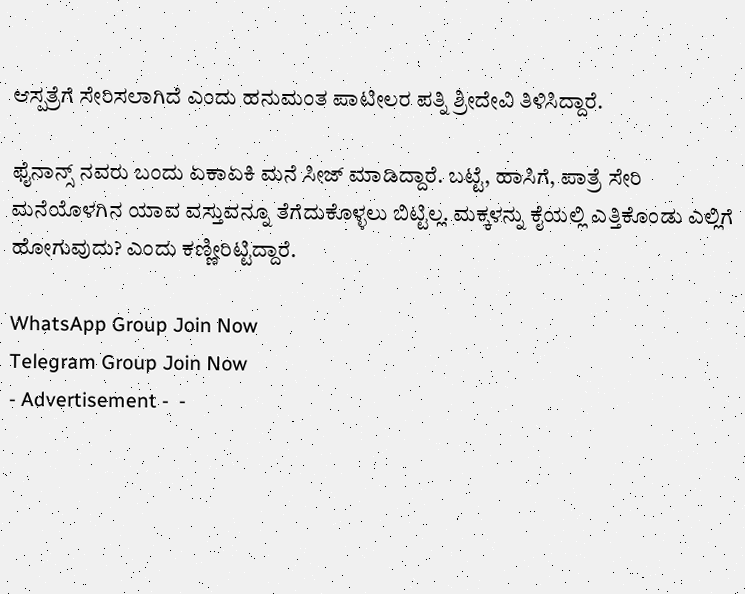ಆಸ್ಪತ್ರೆಗೆ ಸೇರಿಸಲಾಗಿದೆ ಎಂದು ಹನುಮಂತ ಪಾಟೀಲರ ಪತ್ನಿ ಶ್ರೀದೇವಿ ತಿಳಿಸಿದ್ದಾರೆ.

ಫೈನಾನ್ಸ್ ನವರು ಬಂದು ಏಕಾಏಕಿ ಮನೆ ಸೀಜ್ ಮಾಡಿದ್ದಾರೆ. ಬಟ್ಟೆ, ಹಾಸಿಗೆ, ಪಾತ್ರೆ ಸೇರಿ ಮನೆಯೊಳಗಿನ ಯಾವ ವಸ್ತುವನ್ನೂ ತೆಗೆದುಕೊಳ್ಳಲು ಬಿಟ್ಟಿಲ್ಲ. ಮಕ್ಕಳನ್ನು ಕೈಯಲ್ಲಿ ಎತ್ತಿಕೊಂಡು ಎಲ್ಲಿಗೆ ಹೋಗುವುದು? ಎಂದು ಕಣ್ಣೀರಿಟ್ಟಿದ್ದಾರೆ.

WhatsApp Group Join Now
Telegram Group Join Now
- Advertisement -  -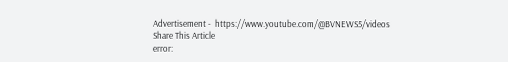Advertisement -  https://www.youtube.com/@BVNEWS5/videos
Share This Article
error: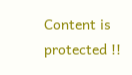Content is protected !!